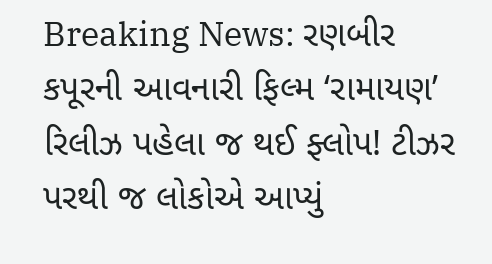Breaking News: રણબીર કપૂરની આવનારી ફિલ્મ ‘રામાયણ’ રિલીઝ પહેલા જ થઈ ફ્લોપ! ટીઝર પરથી જ લોકોએ આપ્યું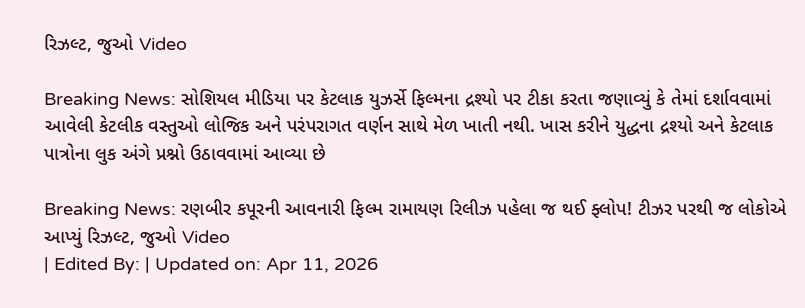રિઝલ્ટ, જુઓ Video

Breaking News: સોશિયલ મીડિયા પર કેટલાક યુઝર્સે ફિલ્મના દ્રશ્યો પર ટીકા કરતા જણાવ્યું કે તેમાં દર્શાવવામાં આવેલી કેટલીક વસ્તુઓ લોજિક અને પરંપરાગત વર્ણન સાથે મેળ ખાતી નથી. ખાસ કરીને યુદ્ધના દ્રશ્યો અને કેટલાક પાત્રોના લુક અંગે પ્રશ્નો ઉઠાવવામાં આવ્યા છે

Breaking News: રણબીર કપૂરની આવનારી ફિલ્મ રામાયણ રિલીઝ પહેલા જ થઈ ફ્લોપ! ટીઝર પરથી જ લોકોએ આપ્યું રિઝલ્ટ, જુઓ Video
| Edited By: | Updated on: Apr 11, 2026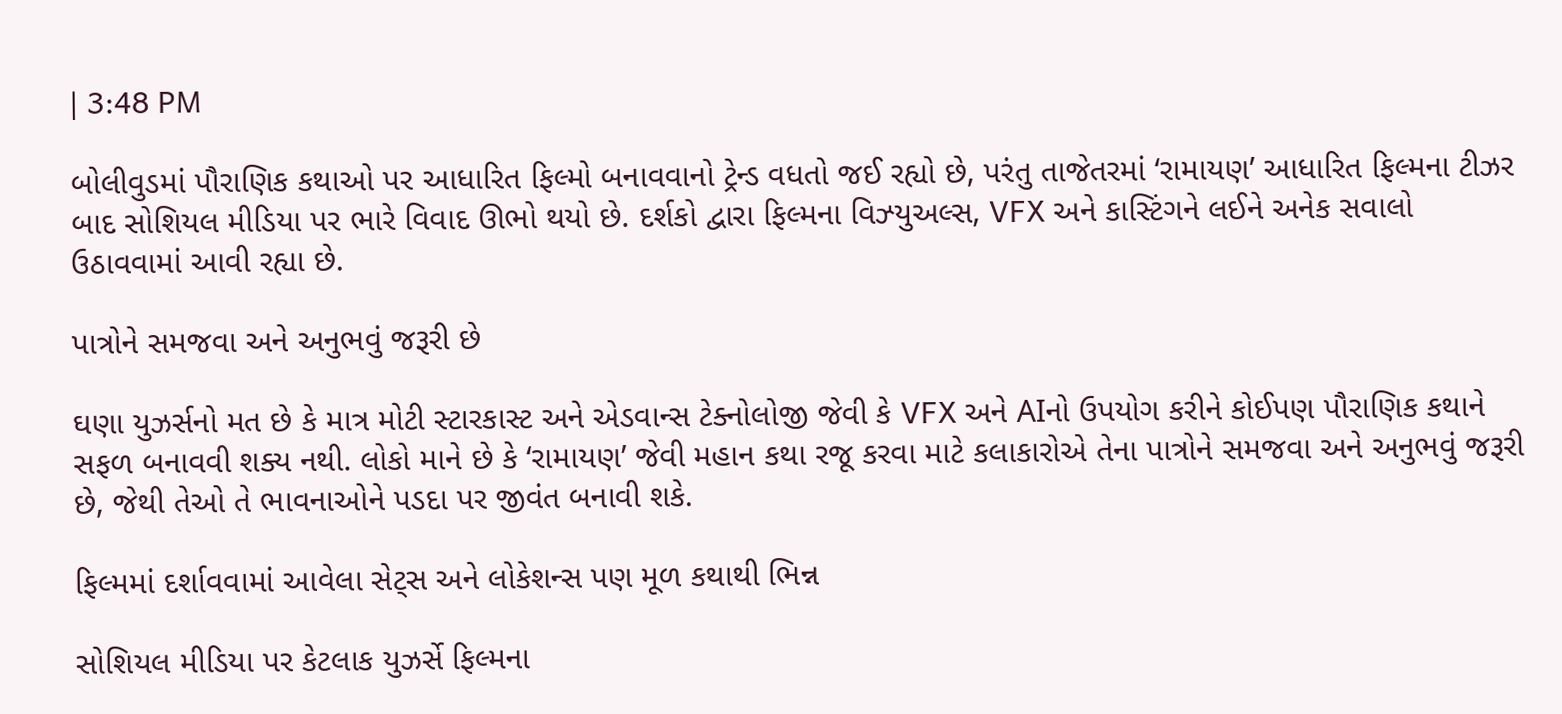| 3:48 PM

બોલીવુડમાં પૌરાણિક કથાઓ પર આધારિત ફિલ્મો બનાવવાનો ટ્રેન્ડ વધતો જઈ રહ્યો છે, પરંતુ તાજેતરમાં ‘રામાયણ’ આધારિત ફિલ્મના ટીઝર બાદ સોશિયલ મીડિયા પર ભારે વિવાદ ઊભો થયો છે. દર્શકો દ્વારા ફિલ્મના વિઝ્યુઅલ્સ, VFX અને કાસ્ટિંગને લઈને અનેક સવાલો ઉઠાવવામાં આવી રહ્યા છે.

પાત્રોને સમજવા અને અનુભવું જરૂરી છે

ઘણા યુઝર્સનો મત છે કે માત્ર મોટી સ્ટારકાસ્ટ અને એડવાન્સ ટેક્નોલોજી જેવી કે VFX અને AIનો ઉપયોગ કરીને કોઈપણ પૌરાણિક કથાને સફળ બનાવવી શક્ય નથી. લોકો માને છે કે ‘રામાયણ’ જેવી મહાન કથા રજૂ કરવા માટે કલાકારોએ તેના પાત્રોને સમજવા અને અનુભવું જરૂરી છે, જેથી તેઓ તે ભાવનાઓને પડદા પર જીવંત બનાવી શકે.

ફિલ્મમાં દર્શાવવામાં આવેલા સેટ્સ અને લોકેશન્સ પણ મૂળ કથાથી ભિન્ન

સોશિયલ મીડિયા પર કેટલાક યુઝર્સે ફિલ્મના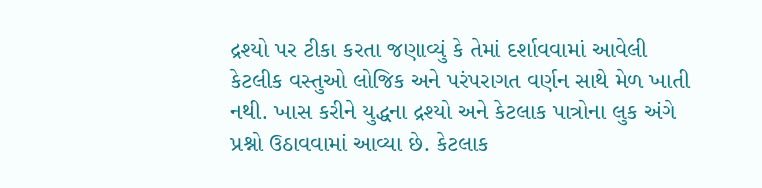દ્રશ્યો પર ટીકા કરતા જણાવ્યું કે તેમાં દર્શાવવામાં આવેલી કેટલીક વસ્તુઓ લોજિક અને પરંપરાગત વર્ણન સાથે મેળ ખાતી નથી. ખાસ કરીને યુદ્ધના દ્રશ્યો અને કેટલાક પાત્રોના લુક અંગે પ્રશ્નો ઉઠાવવામાં આવ્યા છે. કેટલાક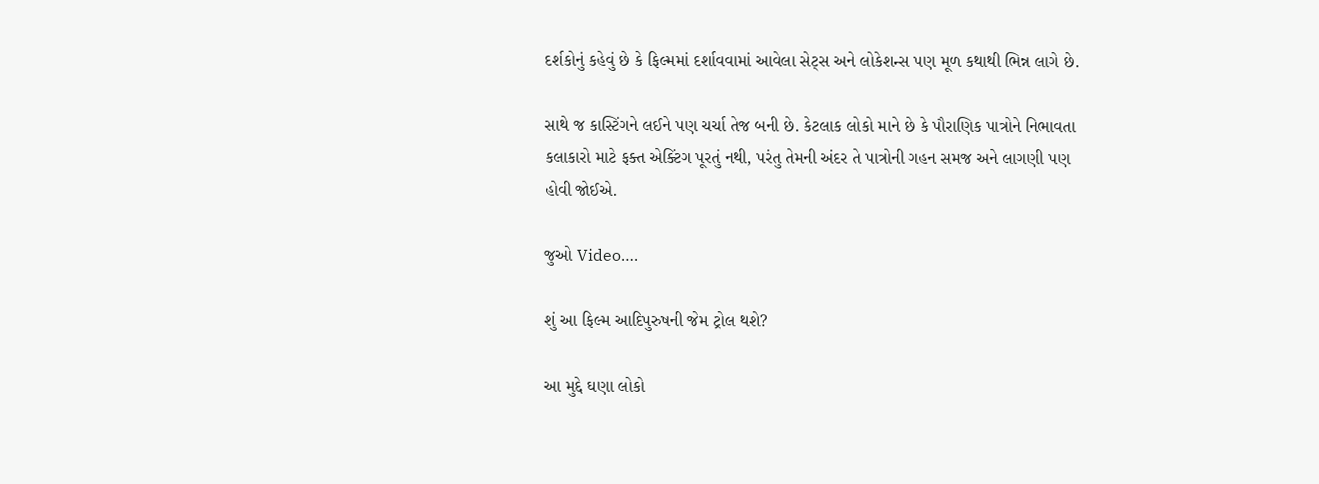દર્શકોનું કહેવું છે કે ફિલ્મમાં દર્શાવવામાં આવેલા સેટ્સ અને લોકેશન્સ પણ મૂળ કથાથી ભિન્ન લાગે છે.

સાથે જ કાસ્ટિંગને લઈને પણ ચર્ચા તેજ બની છે. કેટલાક લોકો માને છે કે પૌરાણિક પાત્રોને નિભાવતા કલાકારો માટે ફક્ત એક્ટિંગ પૂરતું નથી, પરંતુ તેમની અંદર તે પાત્રોની ગહન સમજ અને લાગણી પણ હોવી જોઈએ.

જુઓ Video….

શું આ ફિલ્મ આદિપુરુષની જેમ ટ્રોલ થશે?

આ મુદ્દે ઘણા લોકો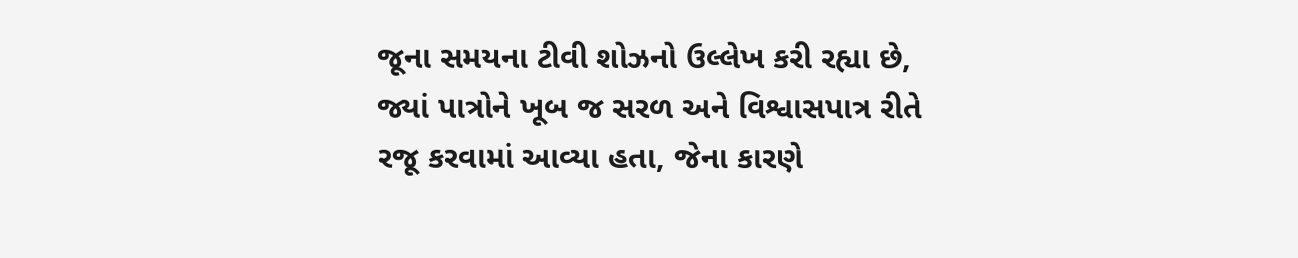જૂના સમયના ટીવી શોઝનો ઉલ્લેખ કરી રહ્યા છે, જ્યાં પાત્રોને ખૂબ જ સરળ અને વિશ્વાસપાત્ર રીતે રજૂ કરવામાં આવ્યા હતા, જેના કારણે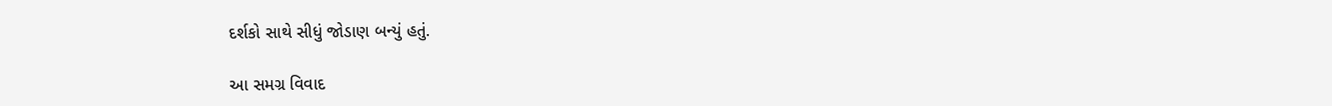દર્શકો સાથે સીધું જોડાણ બન્યું હતું.

આ સમગ્ર વિવાદ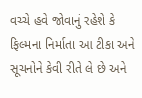વચ્ચે હવે જોવાનું રહેશે કે ફિલ્મના નિર્માતા આ ટીકા અને સૂચનોને કેવી રીતે લે છે અને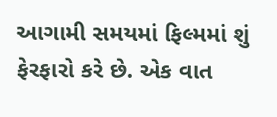આગામી સમયમાં ફિલ્મમાં શું ફેરફારો કરે છે. એક વાત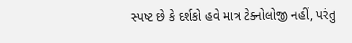સ્પષ્ટ છે કે દર્શકો હવે માત્ર ટેક્નોલોજી નહીં, પરંતુ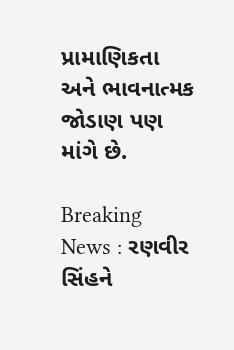પ્રામાણિકતા અને ભાવનાત્મક જોડાણ પણ માંગે છે.

Breaking News : રણવીર સિંહને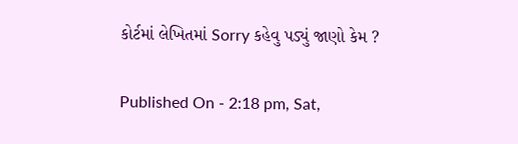કોર્ટમાં લેખિતમાં Sorry કહેવુ પડ્યું જાણો કેમ ?

Published On - 2:18 pm, Sat,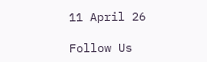11 April 26

Follow Us